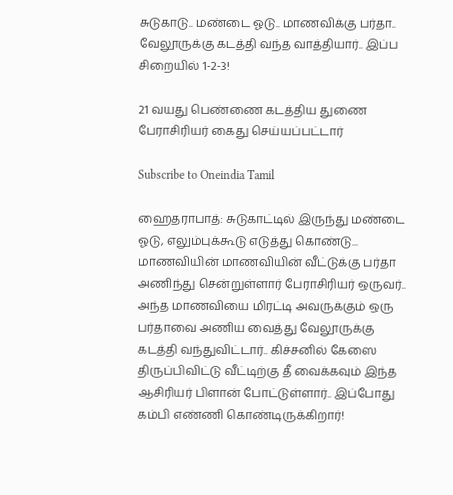சுடுகாடு.. மண்டை ஓடு.. மாணவிக்கு பர்தா.. வேலூருக்கு கடத்தி வந்த வாத்தியார்.. இப்ப சிறையில் 1-2-3!

21 வயது பெண்ணை கடத்திய துணை பேராசிரியர் கைது செய்யப்பட்டார்

Subscribe to Oneindia Tamil

ஹைதராபாத்: சுடுகாட்டில் இருந்து மண்டை ஓடு, எலும்புக்கூடு எடுத்து கொண்டு... மாணவியின் மாணவியின் வீட்டுக்கு பர்தா அணிந்து சென்றுள்ளார் பேராசிரியர் ஒருவர்.. அந்த மாணவியை மிரட்டி அவருக்கும் ஒரு பர்தாவை அணிய வைத்து வேலூருக்கு கடத்தி வந்துவிட்டார்.. கிச்சனில் கேஸை திருப்பிவிட்டு வீட்டிற்கு தீ வைக்கவும் இந்த ஆசிரியர் பிளான் போட்டுள்ளார்.. இப்போது கம்பி எண்ணி கொண்டிருக்கிறார்!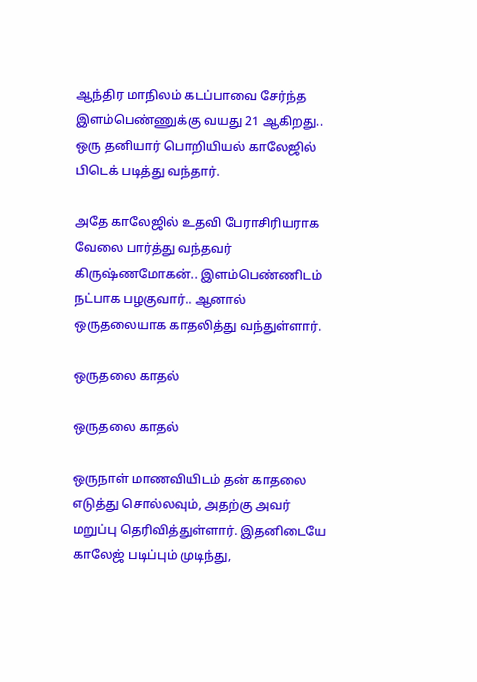ஆந்திர மாநிலம் கடப்பாவை சேர்ந்த இளம்பெண்ணுக்கு வயது 21 ஆகிறது.. ஒரு தனியார் பொறியியல் காலேஜில் பிடெக் படித்து வந்தார்.

அதே காலேஜில் உதவி பேராசிரியராக வேலை பார்த்து வந்தவர் கிருஷ்ணமோகன்.. இளம்பெண்ணிடம் நட்பாக பழகுவார்.. ஆனால் ஒருதலையாக காதலித்து வந்துள்ளார்.

ஒருதலை காதல்

ஒருதலை காதல்

ஒருநாள் மாணவியிடம் தன் காதலை எடுத்து சொல்லவும், அதற்கு அவர் மறுப்பு தெரிவித்துள்ளார். இதனிடையே காலேஜ் படிப்பும் முடிந்து,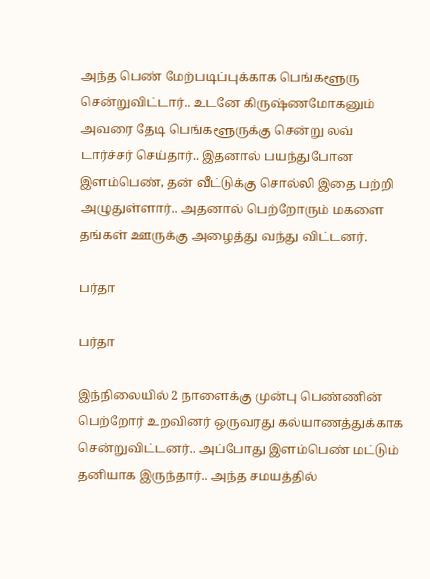அந்த பெண் மேற்படிப்புக்காக பெங்களூரு சென்றுவிட்டார்.. உடனே கிருஷ்ணமோகனும் அவரை தேடி பெங்களூருக்கு சென்று லவ் டார்ச்சர் செய்தார்.. இதனால் பயந்துபோன இளம்பெண், தன் வீட்டுக்கு சொல்லி இதை பற்றி அழுதுள்ளார்.. அதனால் பெற்றோரும் மகளை தங்கள் ஊருக்கு அழைத்து வந்து விட்டனர்.

பர்தா

பர்தா

இந்நிலையில் 2 நாளைக்கு முன்பு பெண்ணின் பெற்றோர் உறவினர் ஒருவரது கல்யாணத்துக்காக சென்றுவிட்டனர்.. அப்போது இளம்பெண் மட்டும் தனியாக இருந்தார்.. அந்த சமயத்தில்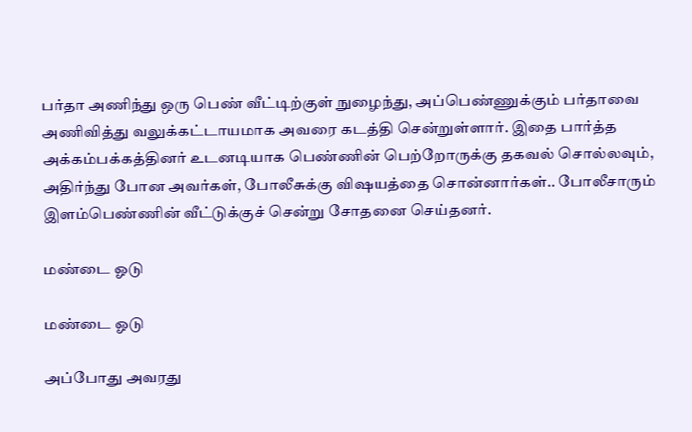பர்தா அணிந்து ஒரு பெண் வீட்டிற்குள் நுழைந்து, அப்பெண்ணுக்கும் பர்தாவை அணிவித்து வலுக்கட்டாயமாக அவரை கடத்தி சென்றுள்ளார். இதை பார்த்த அக்கம்பக்கத்தினர் உடனடியாக பெண்ணின் பெற்றோருக்கு தகவல் சொல்லவும், அதிர்ந்து போன அவர்கள், போலீசுக்கு விஷயத்தை சொன்னார்கள்.. போலீசாரும் இளம்பெண்ணின் வீட்டுக்குச் சென்று சோதனை செய்தனர்.

மண்டை ஓடு

மண்டை ஓடு

அப்போது அவரது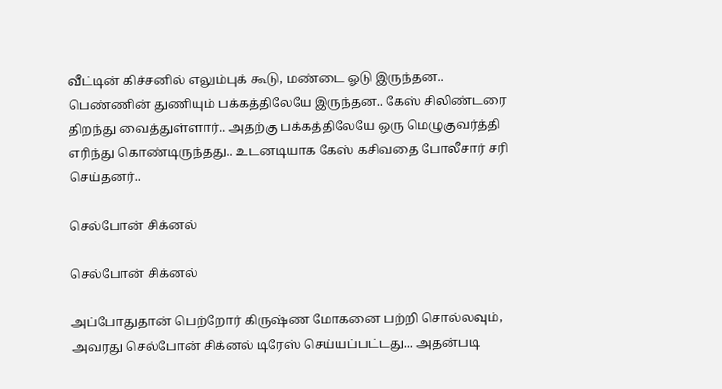வீட்டின் கிச்சனில் எலும்புக் கூடு, மண்டை ஓடு இருந்தன.. பெண்ணின் துணியும் பக்கத்திலேயே இருந்தன.. கேஸ் சிலிண்டரை திறந்து வைத்துள்ளார்.. அதற்கு பக்கத்திலேயே ஒரு மெழுகுவர்த்தி எரிந்து கொண்டிருந்தது.. உடனடியாக கேஸ் கசிவதை போலீசார் சரி செய்தனர்..

செல்போன் சிக்னல்

செல்போன் சிக்னல்

அப்போதுதான் பெற்றோர் கிருஷ்ண மோகனை பற்றி சொல்லவும், அவரது செல்போன் சிக்னல் டிரேஸ் செய்யப்பட்டது... அதன்படி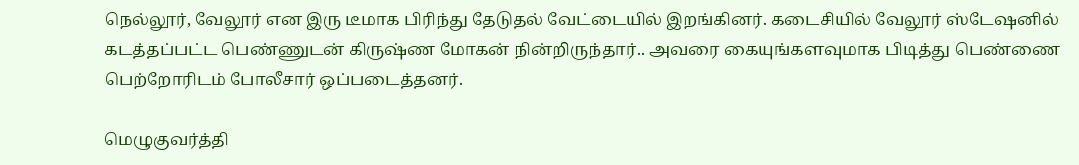நெல்லூர், வேலூர் என இரு டீமாக பிரிந்து தேடுதல் வேட்டையில் இறங்கினர். கடைசியில் வேலூர் ஸ்டேஷனில் கடத்தப்பட்ட பெண்ணுடன் கிருஷ்ண மோகன் நின்றிருந்தார்.. அவரை கையுங்களவுமாக பிடித்து பெண்ணை பெற்றோரிடம் போலீசார் ஒப்படைத்தனர்.

மெழுகுவர்த்தி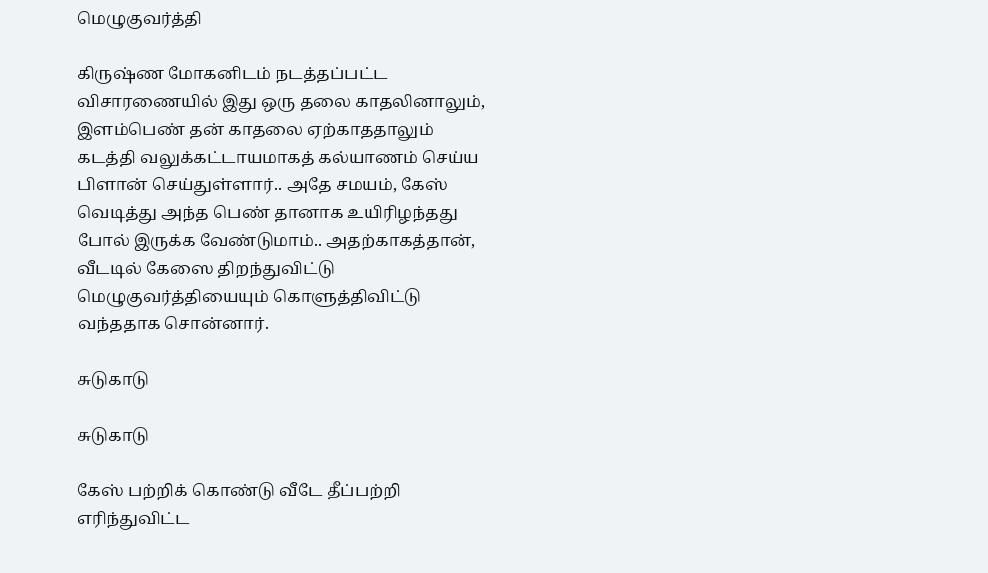மெழுகுவர்த்தி

கிருஷ்ண மோகனிடம் நடத்தப்பட்ட விசாரணையில் இது ஒரு தலை காதலினாலும், இளம்பெண் தன் காதலை ஏற்காததாலும் கடத்தி வலுக்கட்டாயமாகத் கல்யாணம் செய்ய பிளான் செய்துள்ளார்.. அதே சமயம், கேஸ் வெடித்து அந்த பெண் தானாக உயிரிழந்தது போல் இருக்க வேண்டுமாம்.. அதற்காகத்தான், வீடடில் கேஸை திறந்துவிட்டு மெழுகுவர்த்தியையும் கொளுத்திவிட்டு வந்ததாக சொன்னார்.

சுடுகாடு

சுடுகாடு

கேஸ் பற்றிக் கொண்டு வீடே தீப்பற்றி எரிந்துவிட்ட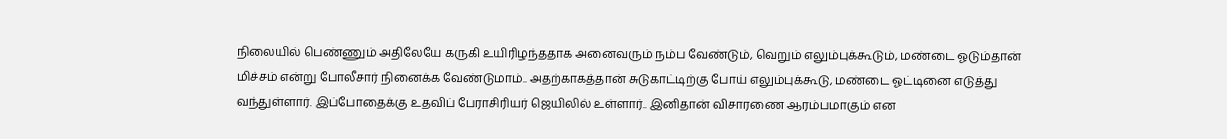நிலையில் பெண்ணும் அதிலேயே கருகி உயிரிழந்ததாக அனைவரும் நம்ப வேண்டும், வெறும் எலும்புக்கூடும், மண்டை ஓடும்தான் மிச்சம் என்று போலீசார் நினைக்க வேண்டுமாம்.. அதற்காகத்தான் சுடுகாட்டிற்கு போய் எலும்புக்கூடு, மண்டை ஓட்டினை எடுத்து வந்துள்ளார். இப்போதைக்கு உதவிப் பேராசிரியர் ஜெயிலில் உள்ளார்.. இனிதான் விசாரணை ஆரம்பமாகும் என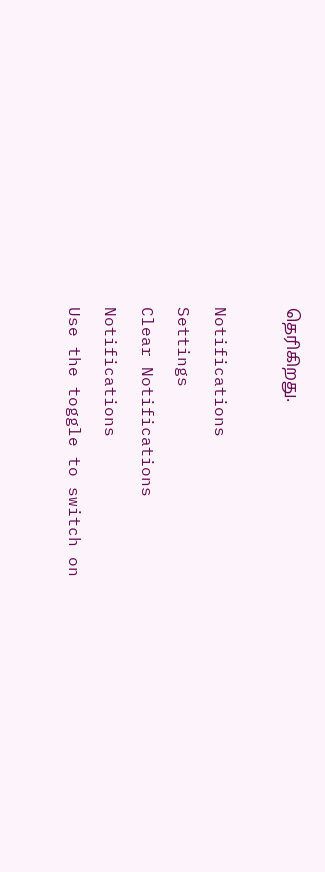தெரிகிறது.

Notifications
Settings
Clear Notifications
Notifications
Use the toggle to switch on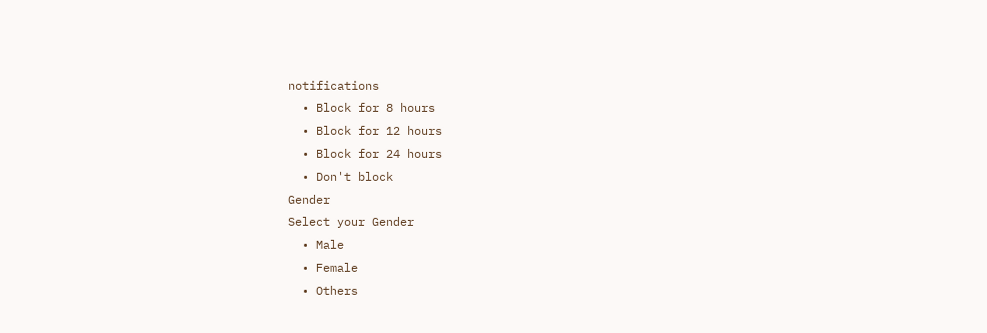notifications
  • Block for 8 hours
  • Block for 12 hours
  • Block for 24 hours
  • Don't block
Gender
Select your Gender
  • Male
  • Female
  • Others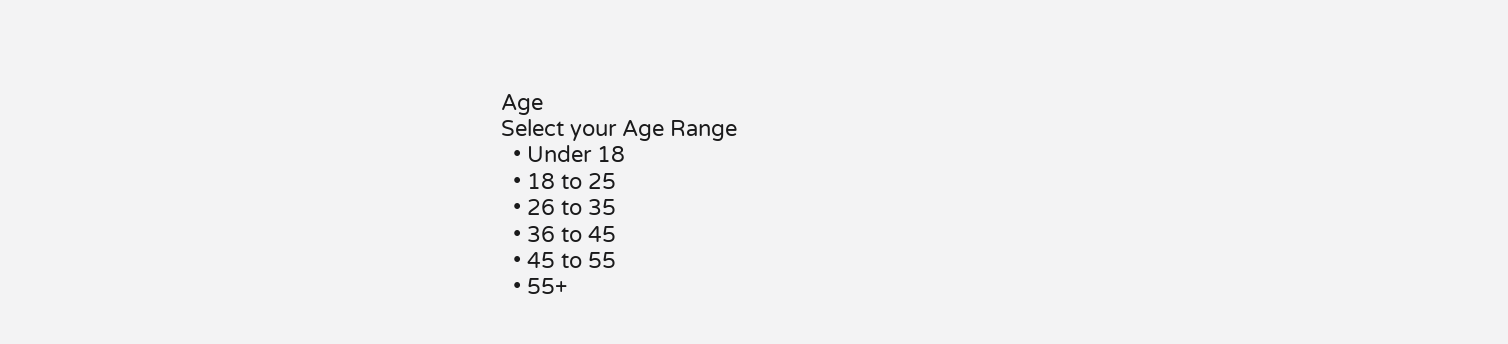Age
Select your Age Range
  • Under 18
  • 18 to 25
  • 26 to 35
  • 36 to 45
  • 45 to 55
  • 55+